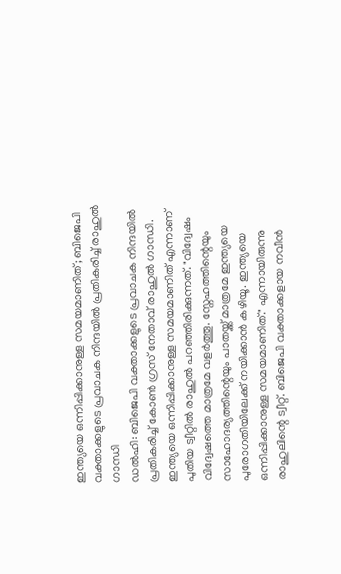ഇന്ത്യയെ ഒന്നിപ്പിക്കാനുള്ള സമയമാണിത്; ബിജെപി വക്താക്കളുടെ പ്രവാചക നിന്ദയിൽ പ്രതികരിച്ച് രാഹുൽ ഗാന്ധി
ഡൽഹി: ബിജെപി വക്താക്കളുടെ പ്രവാചക നിന്ദയിൽ പ്രതികരിച്ച് കോൺ ഗ്രസ് നേതാവ് രാഹുൽ ഗാന്ധി. ഇന്ത്യയെ ഒന്നിപ്പിക്കാനുള്ള സമയമാണിത് എന്നാണ് പുതിയ ട്വീറ്റിൽ രാഹുൽ പറഞ്ഞിരിക്കുന്നത്. "വിദ്വേഷം വിദ്വേഷത്തെ മാത്രമേ വളർത്തൂ. സ്നേഹത്തിന്റെയും സാഹോദര്യത്തിന്റെയും പാതയ്ക്ക് മാത്രമേ ഇന്ത്യയെ പുരോഗതിയിലേക്ക് നയിക്കാൻ കഴിയൂ. ഇന്ത്യയെ ഒന്നിപ്പിക്കാനുള്ള സമയമാണിത്." എന്നായിരുന്നു രാഹുലിന്റെ ട്വീറ്റ്. ബിജെപി വക്താക്കളായ നവീൻ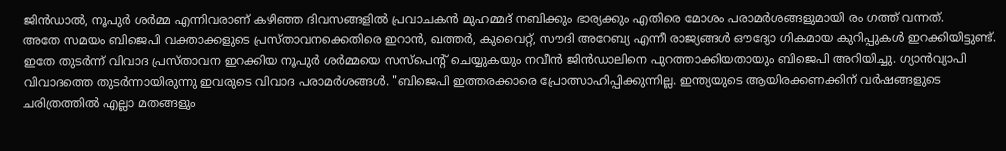ജിൻഡാൽ, നൂപുർ ശർമ്മ എന്നിവരാണ് കഴിഞ്ഞ ദിവസങ്ങളിൽ പ്രവാചകൻ മുഹമ്മദ് നബിക്കും ഭാര്യക്കും എതിരെ മോശം പരാമർശങ്ങളുമായി രം ഗത്ത് വന്നത്.
അതേ സമയം ബിജെപി വക്താക്കളുടെ പ്രസ്താവനക്കെതിരെ ഇറാൻ, ഖത്തർ, കുവൈറ്റ്, സൗദി അറേബ്യ എന്നീ രാജ്യങ്ങൾ ഔദ്യോ ഗികമായ കുറിപ്പുകൾ ഇറക്കിയിട്ടുണ്ട്. ഇതേ തുടർന്ന് വിവാദ പ്രസ്താവന ഇറക്കിയ നൂപുർ ശർമ്മയെ സസ്പെന്റ് ചെയ്യുകയും നവീൻ ജിൻഡാലിനെ പുറത്താക്കിയതായും ബിജെപി അറിയിച്ചു. ഗ്യാൻവ്യാപി വിവാദത്തെ തുടർന്നായിരുന്നു ഇവരുടെ വിവാദ പരാമർശങ്ങൾ. "ബിജെപി ഇത്തരക്കാരെ പ്രോത്സാഹിപ്പിക്കുന്നില്ല. ഇന്ത്യയുടെ ആയിരക്കണക്കിന് വർഷങ്ങളുടെ ചരിത്രത്തിൽ എല്ലാ മതങ്ങളും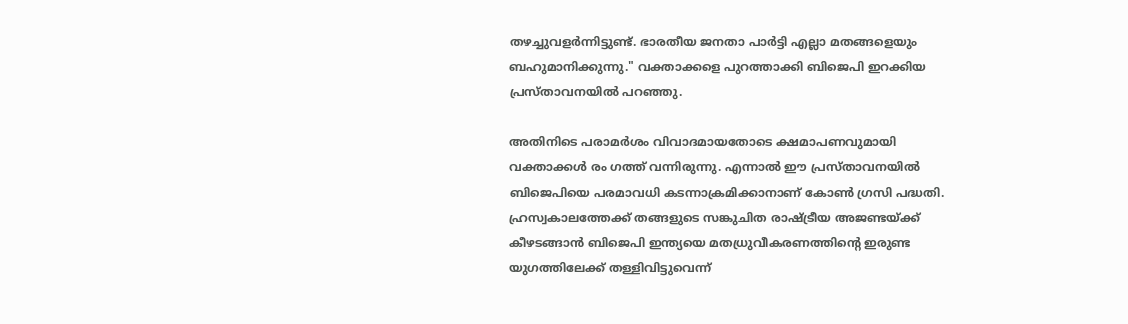തഴച്ചുവളർന്നിട്ടുണ്ട്. ഭാരതീയ ജനതാ പാർട്ടി എല്ലാ മതങ്ങളെയും ബഹുമാനിക്കുന്നു." വക്താക്കളെ പുറത്താക്കി ബിജെപി ഇറക്കിയ പ്രസ്താവനയിൽ പറഞ്ഞു.

അതിനിടെ പരാമർശം വിവാദമായതോടെ ക്ഷമാപണവുമായി വക്താക്കൾ രം ഗത്ത് വന്നിരുന്നു. എന്നാൽ ഈ പ്രസ്താവനയിൽ ബിജെപിയെ പരമാവധി കടന്നാക്രമിക്കാനാണ് കോൺ ഗ്രസി പദ്ധതി. ഹ്രസ്വകാലത്തേക്ക് തങ്ങളുടെ സങ്കുചിത രാഷ്ട്രീയ അജണ്ടയ്ക്ക് കീഴടങ്ങാൻ ബിജെപി ഇന്ത്യയെ മതധ്രുവീകരണത്തിന്റെ ഇരുണ്ട യുഗത്തിലേക്ക് തള്ളിവിട്ടുവെന്ന്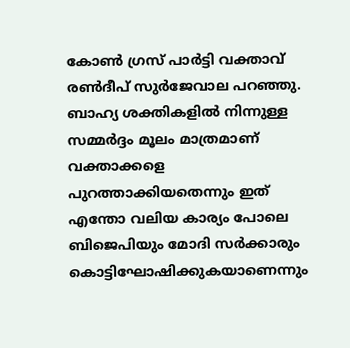കോൺ ഗ്രസ് പാർട്ടി വക്താവ് രൺദീപ് സുർജേവാല പറഞ്ഞു. ബാഹ്യ ശക്തികളിൽ നിന്നുള്ള സമ്മർദ്ദം മൂലം മാത്രമാണ് വക്താക്കളെ പുറത്താക്കിയതെന്നും ഇത് എന്തോ വലിയ കാര്യം പോലെ ബിജെപിയും മോദി സർക്കാരും കൊട്ടിഘോഷിക്കുകയാണെന്നും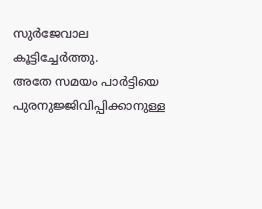സുർജേവാല കൂട്ടിച്ചേർത്തു.
അതേ സമയം പാർട്ടിയെ പുരനുജ്ജിവിപ്പിക്കാനുള്ള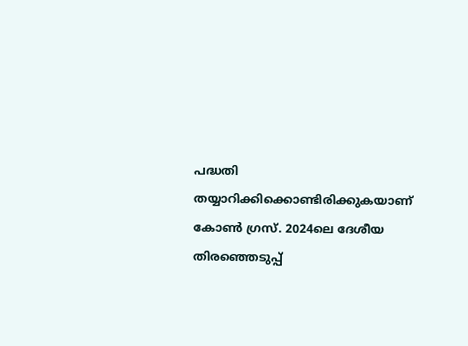പദ്ധതി തയ്യാറിക്കിക്കൊണ്ടിരിക്കുകയാണ് കോൺ ഗ്രസ്. 2024ലെ ദേശീയ തിരഞ്ഞെടുപ്പ്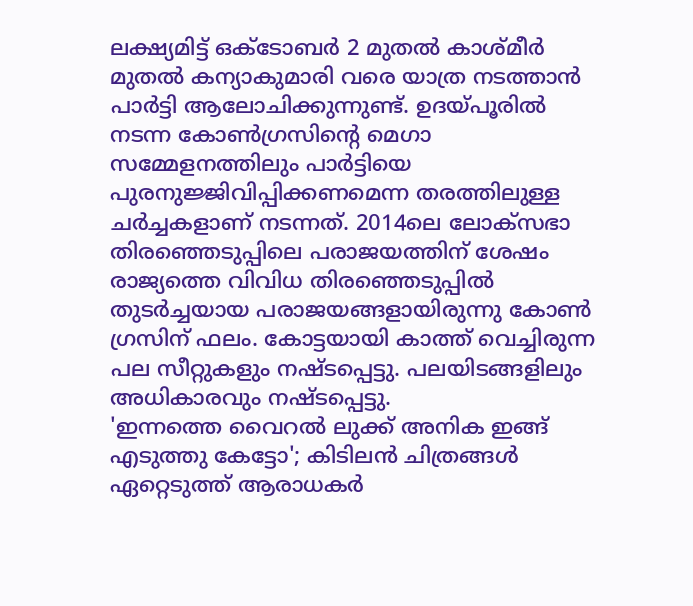ലക്ഷ്യമിട്ട് ഒക്ടോബർ 2 മുതൽ കാശ്മീർ മുതൽ കന്യാകുമാരി വരെ യാത്ര നടത്താൻ പാർട്ടി ആലോചിക്കുന്നുണ്ട്. ഉദയ്പൂരിൽ നടന്ന കോൺഗ്രസിന്റെ മെഗാ സമ്മേളനത്തിലും പാർട്ടിയെ പുരനുജ്ജിവിപ്പിക്കണമെന്ന തരത്തിലുള്ള ചർച്ചകളാണ് നടന്നത്. 2014ലെ ലോക്സഭാ തിരഞ്ഞെടുപ്പിലെ പരാജയത്തിന് ശേഷം രാജ്യത്തെ വിവിധ തിരഞ്ഞെടുപ്പിൽ തുടർച്ചയായ പരാജയങ്ങളായിരുന്നു കോൺ ഗ്രസിന് ഫലം. കോട്ടയായി കാത്ത് വെച്ചിരുന്ന പല സീറ്റുകളും നഷ്ടപ്പെട്ടു. പലയിടങ്ങളിലും അധികാരവും നഷ്ടപ്പെട്ടു.
'ഇന്നത്തെ വൈറൽ ലുക്ക് അനിക ഇങ്ങ് എടുത്തു കേട്ടോ'; കിടിലൻ ചിത്രങ്ങൾ ഏറ്റെടുത്ത് ആരാധകർ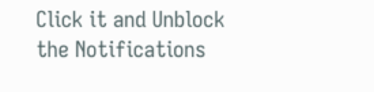Click it and Unblock the Notifications